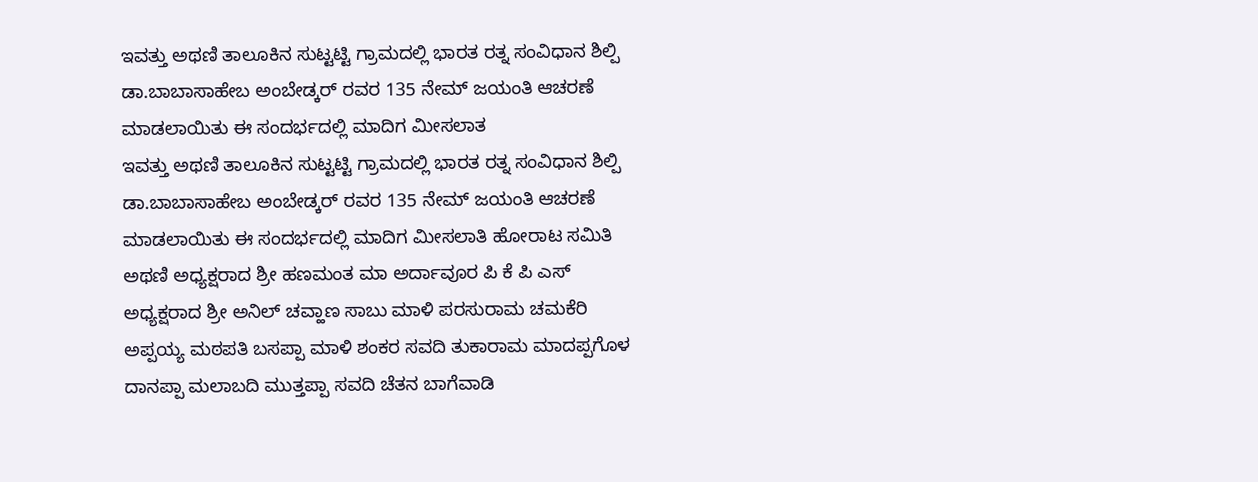ಇವತ್ತು ಅಥಣಿ ತಾಲೂಕಿನ ಸುಟ್ಟಟ್ಟಿ ಗ್ರಾಮದಲ್ಲಿ ಭಾರತ ರತ್ನ ಸಂವಿಧಾನ ಶಿಲ್ಪಿ ಡಾ.ಬಾಬಾಸಾಹೇಬ ಅಂಬೇಡ್ಕರ್ ರವರ 135 ನೇಮ್ ಜಯಂತಿ ಆಚರಣೆ ಮಾಡಲಾಯಿತು ಈ ಸಂದರ್ಭದಲ್ಲಿ ಮಾದಿಗ ಮೀಸಲಾತ
ಇವತ್ತು ಅಥಣಿ ತಾಲೂಕಿನ ಸುಟ್ಟಟ್ಟಿ ಗ್ರಾಮದಲ್ಲಿ ಭಾರತ ರತ್ನ ಸಂವಿಧಾನ ಶಿಲ್ಪಿ ಡಾ.ಬಾಬಾಸಾಹೇಬ ಅಂಬೇಡ್ಕರ್ ರವರ 135 ನೇಮ್ ಜಯಂತಿ ಆಚರಣೆ ಮಾಡಲಾಯಿತು ಈ ಸಂದರ್ಭದಲ್ಲಿ ಮಾದಿಗ ಮೀಸಲಾತಿ ಹೋರಾಟ ಸಮಿತಿ ಅಥಣಿ ಅಧ್ಯಕ್ಷರಾದ ಶ್ರೀ ಹಣಮಂತ ಮಾ ಅರ್ದಾವೂರ ಪಿ ಕೆ ಪಿ ಎಸ್ ಅಧ್ಯಕ್ಷರಾದ ಶ್ರೀ ಅನಿಲ್ ಚವ್ಹಾಣ ಸಾಬು ಮಾಳಿ ಪರಸುರಾಮ ಚಮಕೆರಿ ಅಪ್ಪಯ್ಯ ಮಠಪತಿ ಬಸಪ್ಪಾ ಮಾಳಿ ಶಂಕರ ಸವದಿ ತುಕಾರಾಮ ಮಾದಪ್ಪಗೊಳ ದಾನಪ್ಪಾ ಮಲಾಬದಿ ಮುತ್ತಪ್ಪಾ ಸವದಿ ಚೆತನ ಬಾಗೆವಾಡಿ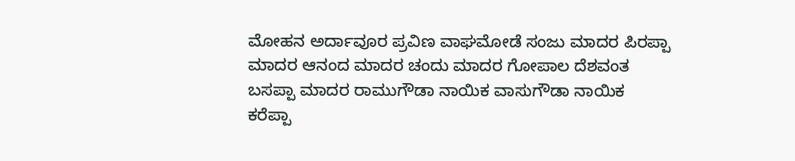ಮೋಹನ ಅರ್ದಾವೂರ ಪ್ರವಿಣ ವಾಘಮೋಡೆ ಸಂಜು ಮಾದರ ಪಿರಪ್ಪಾ ಮಾದರ ಆನಂದ ಮಾದರ ಚಂದು ಮಾದರ ಗೋಪಾಲ ದೆಶವಂತ ಬಸಪ್ಪಾ ಮಾದರ ರಾಮುಗೌಡಾ ನಾಯಿಕ ವಾಸುಗೌಡಾ ನಾಯಿಕ ಕರೆಪ್ಪಾ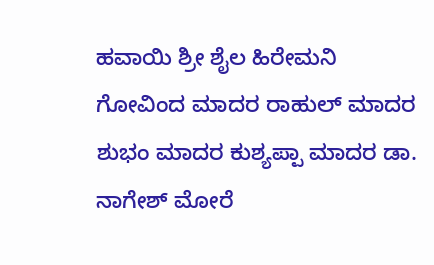ಹವಾಯಿ ಶ್ರೀ ಶೈಲ ಹಿರೇಮನಿ ಗೋವಿಂದ ಮಾದರ ರಾಹುಲ್ ಮಾದರ ಶುಭಂ ಮಾದರ ಕುಶ್ಯಪ್ಪಾ ಮಾದರ ಡಾ. ನಾಗೇಶ್ ಮೋರೆ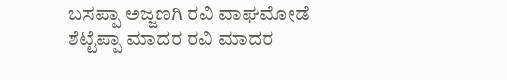ಬಸಪ್ಪಾ ಅಜ್ಜಣಗಿ ರವಿ ವಾಘಮೋಡೆ ಶೆಟ್ಟೆಪ್ಪಾ ಮಾದರ ರವಿ ಮಾದರ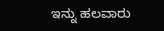ಇನ್ನು ಹಲವಾರು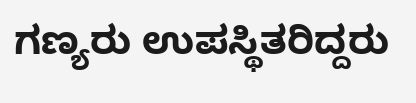ಗಣ್ಯರು ಉಪಸ್ಥಿತರಿದ್ದರು